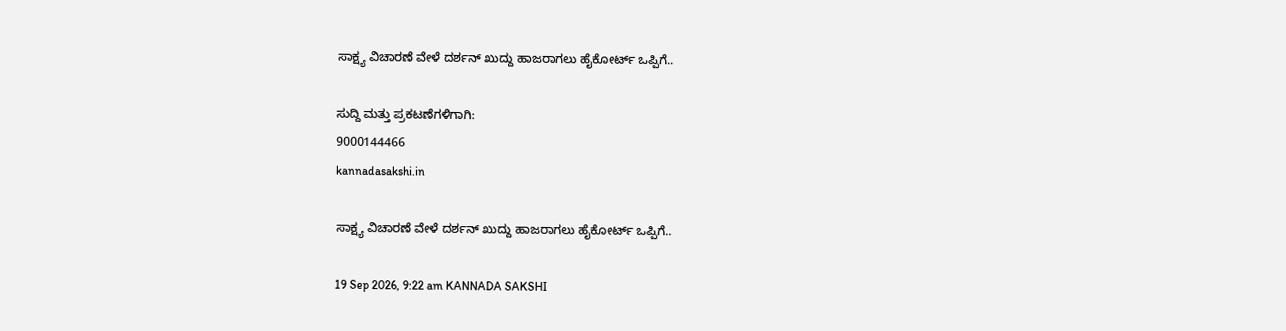ಸಾಕ್ಷ್ಯ ವಿಚಾರಣೆ ವೇಳೆ ದರ್ಶನ್ ಖುದ್ದು ಹಾಜರಾಗಲು ಹೈಕೋರ್ಟ್ ಒಪ್ಪಿಗೆ..

ಸುದ್ದಿ ಮತ್ತು ಪ್ರಕಟಣೆಗಳಿಗಾಗಿ:
9000144466
kannadasakshi.in

ಸಾಕ್ಷ್ಯ ವಿಚಾರಣೆ ವೇಳೆ ದರ್ಶನ್ ಖುದ್ದು ಹಾಜರಾಗಲು ಹೈಕೋರ್ಟ್ ಒಪ್ಪಿಗೆ..

19 Sep 2026, 9:22 am KANNADA SAKSHI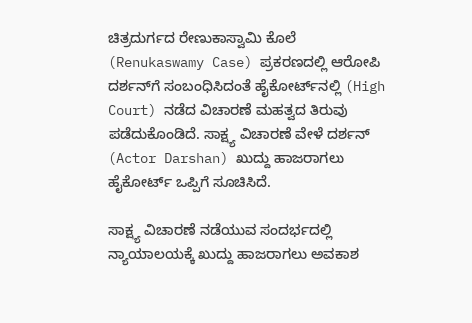ಚಿತ್ರದುರ್ಗದ ರೇಣುಕಾಸ್ವಾಮಿ ಕೊಲೆ (Renukaswamy Case) ಪ್ರಕರಣದಲ್ಲಿ ಆರೋಪಿ ದರ್ಶನ್‌ಗೆ ಸಂಬಂಧಿಸಿದಂತೆ ಹೈಕೋರ್ಟ್‌ನಲ್ಲಿ (High Court) ನಡೆದ ವಿಚಾರಣೆ ಮಹತ್ವದ ತಿರುವು ಪಡೆದುಕೊಂಡಿದೆ. ಸಾಕ್ಷ್ಯ ವಿಚಾರಣೆ ವೇಳೆ ದರ್ಶನ್ (Actor Darshan) ಖುದ್ದು ಹಾಜರಾಗಲು ಹೈಕೋರ್ಟ್ ಒಪ್ಪಿಗೆ ಸೂಚಿಸಿದೆ.

ಸಾಕ್ಷ್ಯ ವಿಚಾರಣೆ ನಡೆಯುವ ಸಂದರ್ಭದಲ್ಲಿ ನ್ಯಾಯಾಲಯಕ್ಕೆ ಖುದ್ದು ಹಾಜರಾಗಲು ಅವಕಾಶ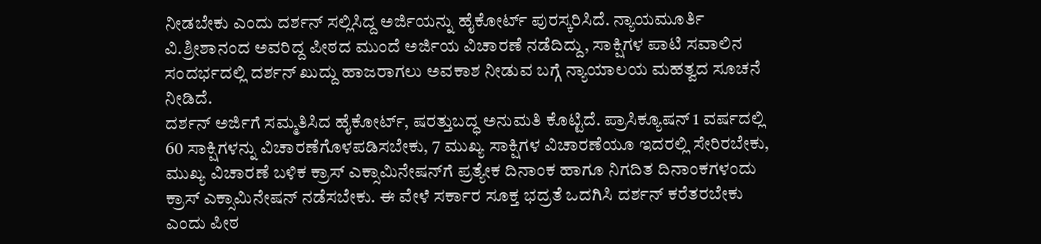ನೀಡಬೇಕು ಎಂದು ದರ್ಶನ್ ಸಲ್ಲಿಸಿದ್ದ ಅರ್ಜಿಯನ್ನು ಹೈಕೋರ್ಟ್ ಪುರಸ್ಕರಿಸಿದೆ. ನ್ಯಾಯಮೂರ್ತಿ ವಿ.ಶ್ರೀಶಾನಂದ ಅವರಿದ್ದ ಪೀಠದ ಮುಂದೆ ಅರ್ಜಿಯ ವಿಚಾರಣೆ ನಡೆದಿದ್ದು, ಸಾಕ್ಷಿಗಳ ಪಾಟಿ ಸವಾಲಿನ ಸಂದರ್ಭದಲ್ಲಿ ದರ್ಶನ್ ಖುದ್ದು ಹಾಜರಾಗಲು ಅವಕಾಶ ನೀಡುವ ಬಗ್ಗೆ ನ್ಯಾಯಾಲಯ ಮಹತ್ವದ ಸೂಚನೆ ನೀಡಿದೆ.
ದರ್ಶನ್ ಅರ್ಜಿಗೆ ಸಮ್ಮತಿಸಿದ ಹೈಕೋರ್ಟ್, ಷರತ್ತುಬದ್ಧ ಅನುಮತಿ ಕೊಟ್ಟಿದೆ. ಪ್ರಾಸಿಕ್ಯೂಷನ್ 1 ವರ್ಷದಲ್ಲಿ 60 ಸಾಕ್ಷಿಗಳನ್ನು ವಿಚಾರಣೆಗೊಳಪಡಿಸಬೇಕು, 7 ಮುಖ್ಯ ಸಾಕ್ಷಿಗಳ ವಿಚಾರಣೆಯೂ ಇದರಲ್ಲಿ ಸೇರಿರಬೇಕು, ಮುಖ್ಯ ವಿಚಾರಣೆ ಬಳಿಕ ಕ್ರಾಸ್ ಎಕ್ಸಾಮಿನೇಷನ್‌ಗೆ ಪ್ರತ್ಯೇಕ ದಿನಾಂಕ ಹಾಗೂ ನಿಗದಿತ ದಿನಾಂಕಗಳಂದು ಕ್ರಾಸ್ ಎಕ್ಸಾಮಿನೇಷನ್ ನಡೆಸಬೇಕು. ಈ ವೇಳೆ ಸರ್ಕಾರ ಸೂಕ್ತ ಭದ್ರತೆ ಒದಗಿಸಿ ದರ್ಶನ್ ಕರೆತರಬೇಕು ಎಂದು ಪೀಠ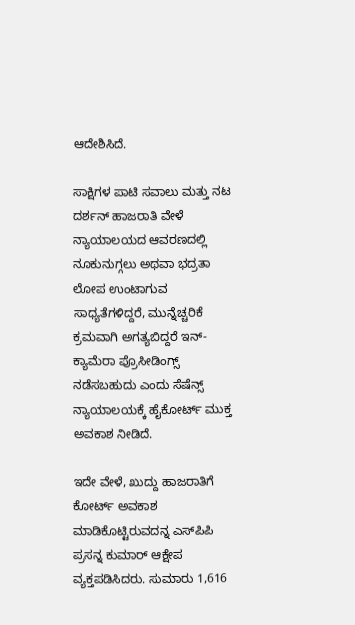ಆದೇಶಿಸಿದೆ.

ಸಾಕ್ಷಿಗಳ ಪಾಟಿ ಸವಾಲು ಮತ್ತು ನಟ ದರ್ಶನ್ ಹಾಜರಾತಿ ವೇಳೆ ನ್ಯಾಯಾಲಯದ ಆವರಣದಲ್ಲಿ ನೂಕುನುಗ್ಗಲು ಅಥವಾ ಭದ್ರತಾ ಲೋಪ ಉಂಟಾಗುವ ಸಾಧ್ಯತೆಗಳಿದ್ದರೆ, ಮುನ್ನೆಚ್ಚರಿಕೆ ಕ್ರಮವಾಗಿ ಅಗತ್ಯಬಿದ್ದರೆ ಇನ್-ಕ್ಯಾಮೆರಾ ಪ್ರೊಸೀಡಿಂಗ್ಸ್ ನಡೆಸಬಹುದು ಎಂದು ಸೆಷೆನ್ಸ್ ನ್ಯಾಯಾಲಯಕ್ಕೆ ಹೈಕೋರ್ಟ್ ಮುಕ್ತ ಅವಕಾಶ ನೀಡಿದೆ.

ಇದೇ ವೇಳೆ, ಖುದ್ದು ಹಾಜರಾತಿಗೆ ಕೋರ್ಟ್ ಅವಕಾಶ ಮಾಡಿಕೊಟ್ಟಿರುವದನ್ನ ಎಸ್‌ಪಿಪಿ ಪ್ರಸನ್ನ ಕುಮಾರ್ ಆಕ್ಷೇಪ ವ್ಯಕ್ತಪಡಿಸಿದರು. ಸುಮಾರು 1,616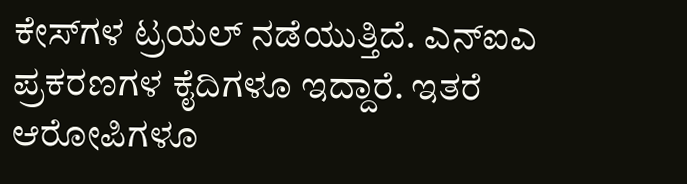ಕೇಸ್‌ಗಳ ಟ್ರಯಲ್ ನಡೆಯುತ್ತಿದೆ. ಎನ್‌ಐಎ ಪ್ರಕರಣಗಳ ಕೈದಿಗಳೂ ಇದ್ದಾರೆ. ಇತರೆ ಆರೋಪಿಗಳೂ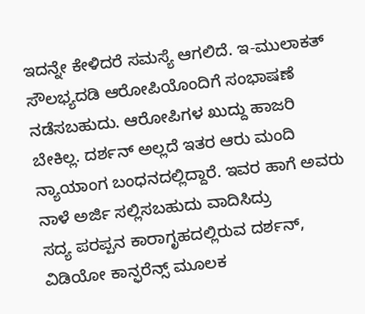ಇದನ್ನೇ ಕೇಳಿದರೆ ಸಮಸ್ಯೆ ಆಗಲಿದೆ. ಇ-ಮುಲಾಕತ್ ಸೌಲಭ್ಯದಡಿ ಆರೋಪಿಯೊಂದಿಗೆ ಸಂಭಾಷಣೆ ನಡೆಸಬಹುದು. ಆರೋಪಿಗಳ ಖುದ್ದು ಹಾಜರಿ ಬೇಕಿಲ್ಲ. ದರ್ಶನ್ ಅಲ್ಲದೆ ಇತರ ಆರು ಮಂದಿ ನ್ಯಾಯಾಂಗ ಬಂಧನದಲ್ಲಿದ್ದಾರೆ. ಇವರ ಹಾಗೆ ಅವರು ನಾಳೆ ಅರ್ಜಿ ಸಲ್ಲಿಸಬಹುದು ವಾದಿಸಿದ್ರು
ಸದ್ಯ ಪರಪ್ಪನ ಕಾರಾಗೃಹದಲ್ಲಿರುವ ದರ್ಶನ್, ವಿಡಿಯೋ ಕಾನ್ಫರೆನ್ಸ್ ಮೂಲಕ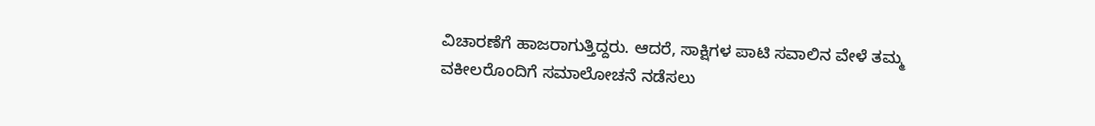ವಿಚಾರಣೆಗೆ ಹಾಜರಾಗುತ್ತಿದ್ದರು. ಆದರೆ, ಸಾಕ್ಷಿಗಳ ಪಾಟಿ ಸವಾಲಿನ ವೇಳೆ ತಮ್ಮ ವಕೀಲರೊಂದಿಗೆ ಸಮಾಲೋಚನೆ ನಡೆಸಲು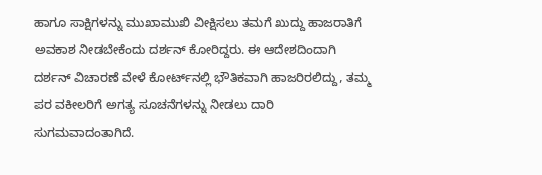ಹಾಗೂ ಸಾಕ್ಷಿಗಳನ್ನು ಮುಖಾಮುಖಿ ವೀಕ್ಷಿಸಲು ತಮಗೆ ಖುದ್ದು ಹಾಜರಾತಿಗೆ ಅವಕಾಶ ನೀಡಬೇಕೆಂದು ದರ್ಶನ್ ಕೋರಿದ್ದರು. ಈ ಆದೇಶದಿಂದಾಗಿ ದರ್ಶನ್‌ ವಿಚಾರಣೆ ವೇಳೆ ಕೋರ್ಟ್‌ನಲ್ಲಿ ಭೌತಿಕವಾಗಿ ಹಾಜರಿರಲಿದ್ದು, ತಮ್ಮ ಪರ ವಕೀಲರಿಗೆ ಅಗತ್ಯ ಸೂಚನೆಗಳನ್ನು ನೀಡಲು ದಾರಿ ಸುಗಮವಾದಂತಾಗಿದೆ.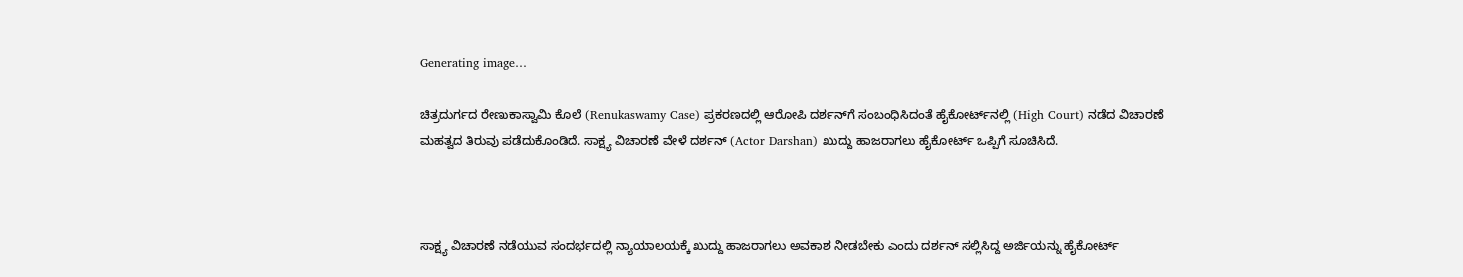Generating image…

ಚಿತ್ರದುರ್ಗದ ರೇಣುಕಾಸ್ವಾಮಿ ಕೊಲೆ (Renukaswamy Case) ಪ್ರಕರಣದಲ್ಲಿ ಆರೋಪಿ ದರ್ಶನ್‌ಗೆ ಸಂಬಂಧಿಸಿದಂತೆ ಹೈಕೋರ್ಟ್‌ನಲ್ಲಿ (High Court) ನಡೆದ ವಿಚಾರಣೆ ಮಹತ್ವದ ತಿರುವು ಪಡೆದುಕೊಂಡಿದೆ. ಸಾಕ್ಷ್ಯ ವಿಚಾರಣೆ ವೇಳೆ ದರ್ಶನ್ (Actor Darshan) ಖುದ್ದು ಹಾಜರಾಗಲು ಹೈಕೋರ್ಟ್ ಒಪ್ಪಿಗೆ ಸೂಚಿಸಿದೆ.



ಸಾಕ್ಷ್ಯ ವಿಚಾರಣೆ ನಡೆಯುವ ಸಂದರ್ಭದಲ್ಲಿ ನ್ಯಾಯಾಲಯಕ್ಕೆ ಖುದ್ದು ಹಾಜರಾಗಲು ಅವಕಾಶ ನೀಡಬೇಕು ಎಂದು ದರ್ಶನ್ ಸಲ್ಲಿಸಿದ್ದ ಅರ್ಜಿಯನ್ನು ಹೈಕೋರ್ಟ್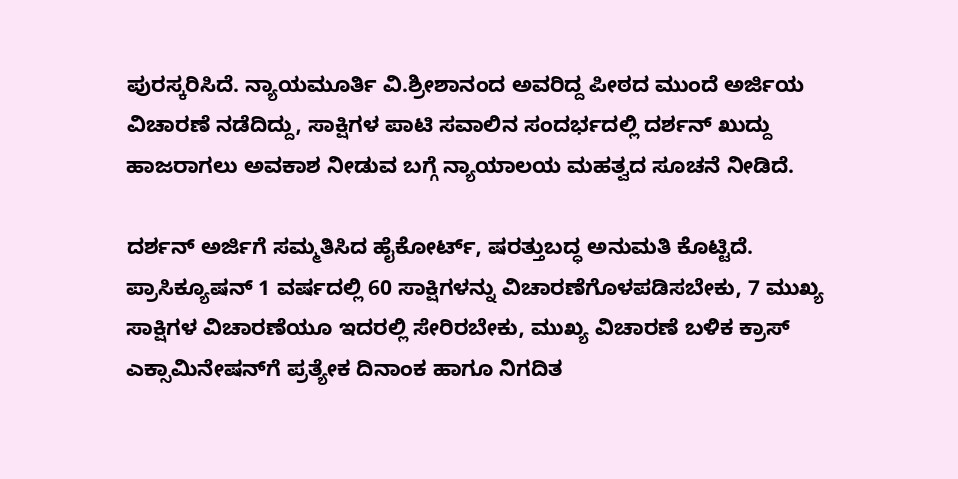ಪುರಸ್ಕರಿಸಿದೆ. ನ್ಯಾಯಮೂರ್ತಿ ವಿ.ಶ್ರೀಶಾನಂದ ಅವರಿದ್ದ ಪೀಠದ ಮುಂದೆ ಅರ್ಜಿಯ ವಿಚಾರಣೆ ನಡೆದಿದ್ದು, ಸಾಕ್ಷಿಗಳ ಪಾಟಿ ಸವಾಲಿನ ಸಂದರ್ಭದಲ್ಲಿ ದರ್ಶನ್ ಖುದ್ದು ಹಾಜರಾಗಲು ಅವಕಾಶ ನೀಡುವ ಬಗ್ಗೆ ನ್ಯಾಯಾಲಯ ಮಹತ್ವದ ಸೂಚನೆ ನೀಡಿದೆ.

ದರ್ಶನ್ ಅರ್ಜಿಗೆ ಸಮ್ಮತಿಸಿದ ಹೈಕೋರ್ಟ್, ಷರತ್ತುಬದ್ಧ ಅನುಮತಿ ಕೊಟ್ಟಿದೆ. ಪ್ರಾಸಿಕ್ಯೂಷನ್ 1 ವರ್ಷದಲ್ಲಿ 60 ಸಾಕ್ಷಿಗಳನ್ನು ವಿಚಾರಣೆಗೊಳಪಡಿಸಬೇಕು, 7 ಮುಖ್ಯ ಸಾಕ್ಷಿಗಳ ವಿಚಾರಣೆಯೂ ಇದರಲ್ಲಿ ಸೇರಿರಬೇಕು, ಮುಖ್ಯ ವಿಚಾರಣೆ ಬಳಿಕ ಕ್ರಾಸ್ ಎಕ್ಸಾಮಿನೇಷನ್‌ಗೆ ಪ್ರತ್ಯೇಕ ದಿನಾಂಕ ಹಾಗೂ ನಿಗದಿತ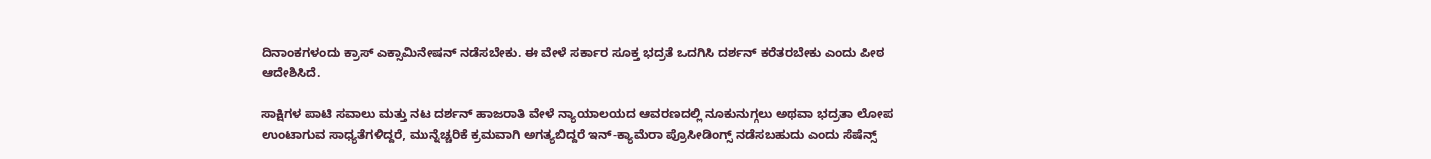ದಿನಾಂಕಗಳಂದು ಕ್ರಾಸ್ ಎಕ್ಸಾಮಿನೇಷನ್ ನಡೆಸಬೇಕು. ಈ ವೇಳೆ ಸರ್ಕಾರ ಸೂಕ್ತ ಭದ್ರತೆ ಒದಗಿಸಿ ದರ್ಶನ್ ಕರೆತರಬೇಕು ಎಂದು ಪೀಠ ಆದೇಶಿಸಿದೆ.

ಸಾಕ್ಷಿಗಳ ಪಾಟಿ ಸವಾಲು ಮತ್ತು ನಟ ದರ್ಶನ್ ಹಾಜರಾತಿ ವೇಳೆ ನ್ಯಾಯಾಲಯದ ಆವರಣದಲ್ಲಿ ನೂಕುನುಗ್ಗಲು ಅಥವಾ ಭದ್ರತಾ ಲೋಪ ಉಂಟಾಗುವ ಸಾಧ್ಯತೆಗಳಿದ್ದರೆ, ಮುನ್ನೆಚ್ಚರಿಕೆ ಕ್ರಮವಾಗಿ ಅಗತ್ಯಬಿದ್ದರೆ ಇನ್-ಕ್ಯಾಮೆರಾ ಪ್ರೊಸೀಡಿಂಗ್ಸ್ ನಡೆಸಬಹುದು ಎಂದು ಸೆಷೆನ್ಸ್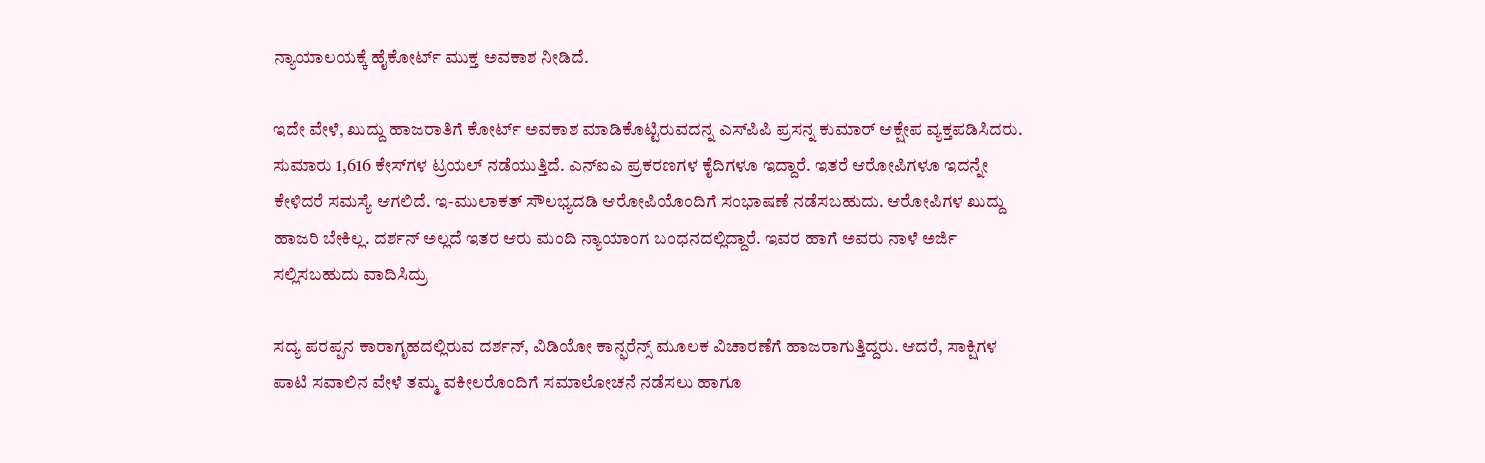ನ್ಯಾಯಾಲಯಕ್ಕೆ ಹೈಕೋರ್ಟ್ ಮುಕ್ತ ಅವಕಾಶ ನೀಡಿದೆ.

ಇದೇ ವೇಳೆ, ಖುದ್ದು ಹಾಜರಾತಿಗೆ ಕೋರ್ಟ್ ಅವಕಾಶ ಮಾಡಿಕೊಟ್ಟಿರುವದನ್ನ ಎಸ್‌ಪಿಪಿ ಪ್ರಸನ್ನ ಕುಮಾರ್ ಆಕ್ಷೇಪ ವ್ಯಕ್ತಪಡಿಸಿದರು. ಸುಮಾರು 1,616 ಕೇಸ್‌ಗಳ ಟ್ರಯಲ್ ನಡೆಯುತ್ತಿದೆ. ಎನ್‌ಐಎ ಪ್ರಕರಣಗಳ ಕೈದಿಗಳೂ ಇದ್ದಾರೆ. ಇತರೆ ಆರೋಪಿಗಳೂ ಇದನ್ನೇ ಕೇಳಿದರೆ ಸಮಸ್ಯೆ ಆಗಲಿದೆ. ಇ-ಮುಲಾಕತ್ ಸೌಲಭ್ಯದಡಿ ಆರೋಪಿಯೊಂದಿಗೆ ಸಂಭಾಷಣೆ ನಡೆಸಬಹುದು. ಆರೋಪಿಗಳ ಖುದ್ದು ಹಾಜರಿ ಬೇಕಿಲ್ಲ. ದರ್ಶನ್ ಅಲ್ಲದೆ ಇತರ ಆರು ಮಂದಿ ನ್ಯಾಯಾಂಗ ಬಂಧನದಲ್ಲಿದ್ದಾರೆ. ಇವರ ಹಾಗೆ ಅವರು ನಾಳೆ ಅರ್ಜಿ ಸಲ್ಲಿಸಬಹುದು ವಾದಿಸಿದ್ರು

ಸದ್ಯ ಪರಪ್ಪನ ಕಾರಾಗೃಹದಲ್ಲಿರುವ ದರ್ಶನ್, ವಿಡಿಯೋ ಕಾನ್ಫರೆನ್ಸ್ ಮೂಲಕ ವಿಚಾರಣೆಗೆ ಹಾಜರಾಗುತ್ತಿದ್ದರು. ಆದರೆ, ಸಾಕ್ಷಿಗಳ ಪಾಟಿ ಸವಾಲಿನ ವೇಳೆ ತಮ್ಮ ವಕೀಲರೊಂದಿಗೆ ಸಮಾಲೋಚನೆ ನಡೆಸಲು ಹಾಗೂ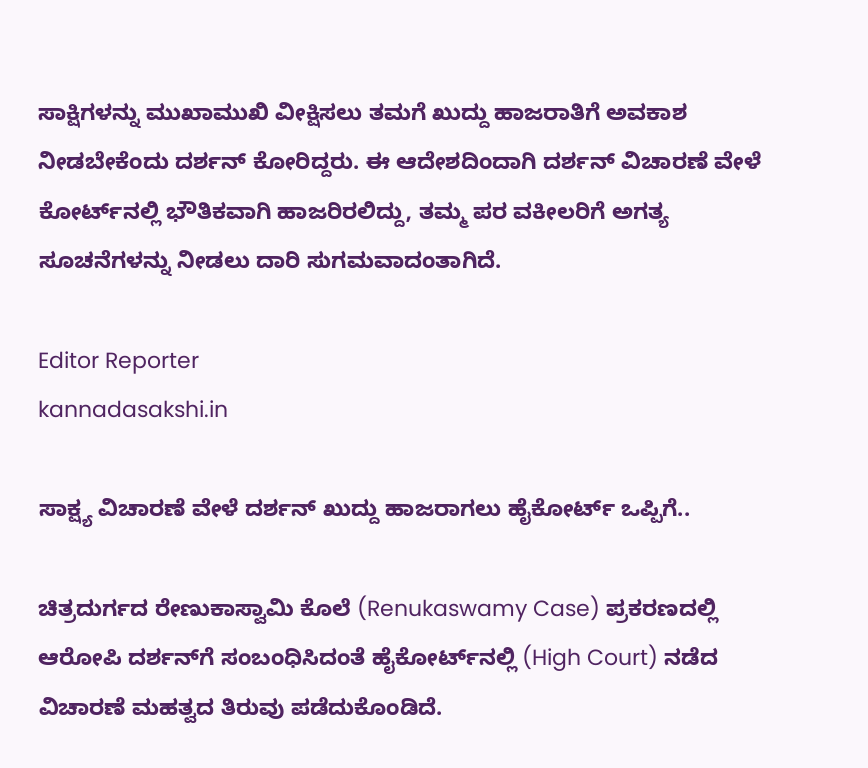ಸಾಕ್ಷಿಗಳನ್ನು ಮುಖಾಮುಖಿ ವೀಕ್ಷಿಸಲು ತಮಗೆ ಖುದ್ದು ಹಾಜರಾತಿಗೆ ಅವಕಾಶ ನೀಡಬೇಕೆಂದು ದರ್ಶನ್ ಕೋರಿದ್ದರು. ಈ ಆದೇಶದಿಂದಾಗಿ ದರ್ಶನ್‌ ವಿಚಾರಣೆ ವೇಳೆ ಕೋರ್ಟ್‌ನಲ್ಲಿ ಭೌತಿಕವಾಗಿ ಹಾಜರಿರಲಿದ್ದು, ತಮ್ಮ ಪರ ವಕೀಲರಿಗೆ ಅಗತ್ಯ ಸೂಚನೆಗಳನ್ನು ನೀಡಲು ದಾರಿ ಸುಗಮವಾದಂತಾಗಿದೆ.

Editor Reporter
kannadasakshi.in

ಸಾಕ್ಷ್ಯ ವಿಚಾರಣೆ ವೇಳೆ ದರ್ಶನ್ ಖುದ್ದು ಹಾಜರಾಗಲು ಹೈಕೋರ್ಟ್ ಒಪ್ಪಿಗೆ..

ಚಿತ್ರದುರ್ಗದ ರೇಣುಕಾಸ್ವಾಮಿ ಕೊಲೆ (Renukaswamy Case) ಪ್ರಕರಣದಲ್ಲಿ ಆರೋಪಿ ದರ್ಶನ್‌ಗೆ ಸಂಬಂಧಿಸಿದಂತೆ ಹೈಕೋರ್ಟ್‌ನಲ್ಲಿ (High Court) ನಡೆದ ವಿಚಾರಣೆ ಮಹತ್ವದ ತಿರುವು ಪಡೆದುಕೊಂಡಿದೆ.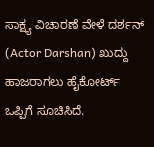ಸಾಕ್ಷ್ಯ ವಿಚಾರಣೆ ವೇಳೆ ದರ್ಶನ್ (Actor Darshan) ಖುದ್ದು ಹಾಜರಾಗಲು ಹೈಕೋರ್ಟ್ ಒಪ್ಪಿಗೆ ಸೂಚಿಸಿದೆ.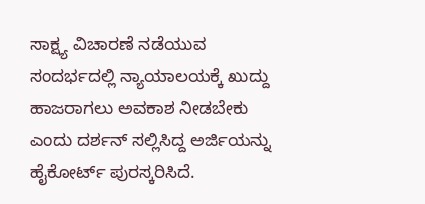ಸಾಕ್ಷ್ಯ ವಿಚಾರಣೆ ನಡೆಯುವ ಸಂದರ್ಭದಲ್ಲಿ ನ್ಯಾಯಾಲಯಕ್ಕೆ ಖುದ್ದು ಹಾಜರಾಗಲು ಅವಕಾಶ ನೀಡಬೇಕು ಎಂದು ದರ್ಶನ್ ಸಲ್ಲಿಸಿದ್ದ ಅರ್ಜಿಯನ್ನು ಹೈಕೋರ್ಟ್ ಪುರಸ್ಕರಿಸಿದೆ.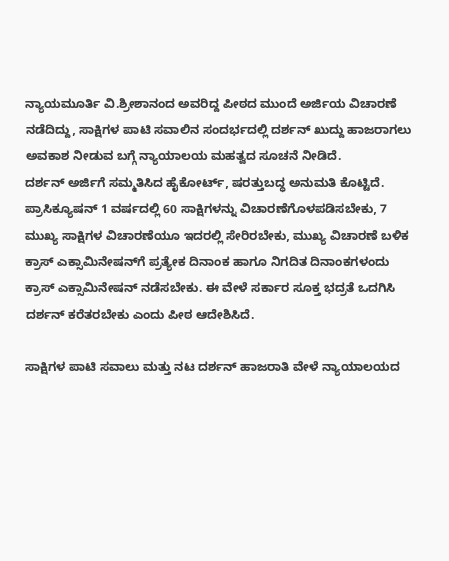ನ್ಯಾಯಮೂರ್ತಿ ವಿ.ಶ್ರೀಶಾನಂದ ಅವರಿದ್ದ ಪೀಠದ ಮುಂದೆ ಅರ್ಜಿಯ ವಿಚಾರಣೆ ನಡೆದಿದ್ದು, ಸಾಕ್ಷಿಗಳ ಪಾಟಿ ಸವಾಲಿನ ಸಂದರ್ಭದಲ್ಲಿ ದರ್ಶನ್ ಖುದ್ದು ಹಾಜರಾಗಲು ಅವಕಾಶ ನೀಡುವ ಬಗ್ಗೆ ನ್ಯಾಯಾಲಯ ಮಹತ್ವದ ಸೂಚನೆ ನೀಡಿದೆ.
ದರ್ಶನ್ ಅರ್ಜಿಗೆ ಸಮ್ಮತಿಸಿದ ಹೈಕೋರ್ಟ್, ಷರತ್ತುಬದ್ಧ ಅನುಮತಿ ಕೊಟ್ಟಿದೆ. ಪ್ರಾಸಿಕ್ಯೂಷನ್ 1 ವರ್ಷದಲ್ಲಿ 60 ಸಾಕ್ಷಿಗಳನ್ನು ವಿಚಾರಣೆಗೊಳಪಡಿಸಬೇಕು, 7 ಮುಖ್ಯ ಸಾಕ್ಷಿಗಳ ವಿಚಾರಣೆಯೂ ಇದರಲ್ಲಿ ಸೇರಿರಬೇಕು, ಮುಖ್ಯ ವಿಚಾರಣೆ ಬಳಿಕ ಕ್ರಾಸ್ ಎಕ್ಸಾಮಿನೇಷನ್‌ಗೆ ಪ್ರತ್ಯೇಕ ದಿನಾಂಕ ಹಾಗೂ ನಿಗದಿತ ದಿನಾಂಕಗಳಂದು ಕ್ರಾಸ್ ಎಕ್ಸಾಮಿನೇಷನ್ ನಡೆಸಬೇಕು. ಈ ವೇಳೆ ಸರ್ಕಾರ ಸೂಕ್ತ ಭದ್ರತೆ ಒದಗಿಸಿ ದರ್ಶನ್ ಕರೆತರಬೇಕು ಎಂದು ಪೀಠ ಆದೇಶಿಸಿದೆ.

ಸಾಕ್ಷಿಗಳ ಪಾಟಿ ಸವಾಲು ಮತ್ತು ನಟ ದರ್ಶನ್ ಹಾಜರಾತಿ ವೇಳೆ ನ್ಯಾಯಾಲಯದ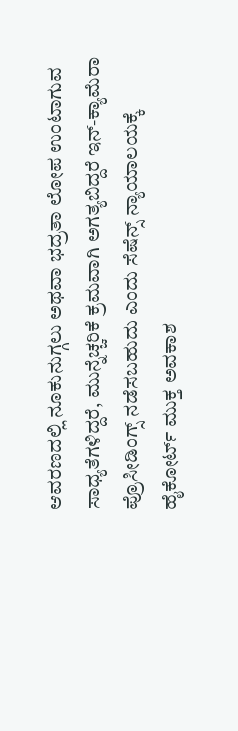ಆವರಣದಲ್ಲಿ ನೂಕುನುಗ್ಗಲು ಅಥವಾ ಭದ್ರತಾ ಲೋಪ ಉಂಟಾಗುವ ಸಾಧ್ಯತೆಗಳಿದ್ದರೆ, ಮುನ್ನೆಚ್ಚರಿಕೆ ಕ್ರಮವಾಗಿ ಅಗತ್ಯಬಿದ್ದರೆ ಇನ್-ಕ್ಯಾಮೆರಾ ಪ್ರೊಸೀಡಿಂಗ್ಸ್ ನಡೆಸಬಹುದು ಎಂದು ಸೆಷೆನ್ಸ್ ನ್ಯಾಯಾಲಯಕ್ಕೆ ಹೈಕೋರ್ಟ್ ಮುಕ್ತ ಅವಕಾಶ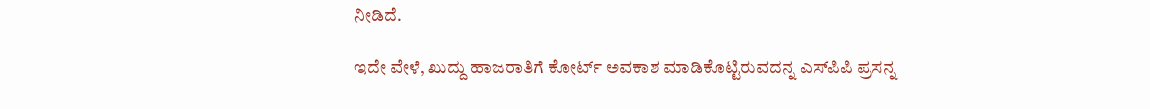ನೀಡಿದೆ.

ಇದೇ ವೇಳೆ, ಖುದ್ದು ಹಾಜರಾತಿಗೆ ಕೋರ್ಟ್ ಅವಕಾಶ ಮಾಡಿಕೊಟ್ಟಿರುವದನ್ನ ಎಸ್‌ಪಿಪಿ ಪ್ರಸನ್ನ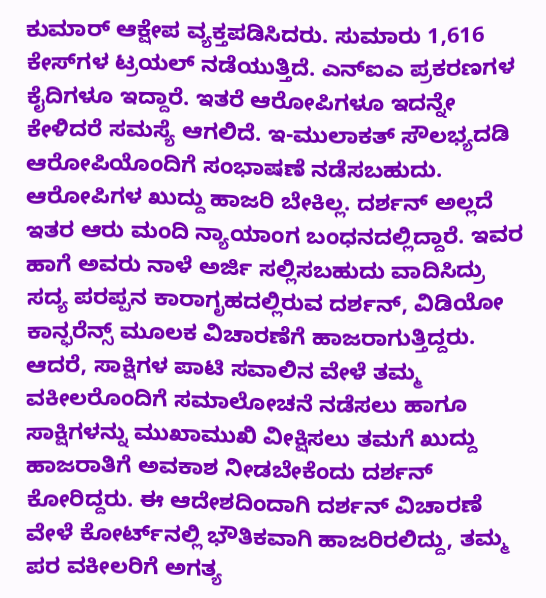ಕುಮಾರ್ ಆಕ್ಷೇಪ ವ್ಯಕ್ತಪಡಿಸಿದರು. ಸುಮಾರು 1,616 ಕೇಸ್‌ಗಳ ಟ್ರಯಲ್ ನಡೆಯುತ್ತಿದೆ. ಎನ್‌ಐಎ ಪ್ರಕರಣಗಳ ಕೈದಿಗಳೂ ಇದ್ದಾರೆ. ಇತರೆ ಆರೋಪಿಗಳೂ ಇದನ್ನೇ ಕೇಳಿದರೆ ಸಮಸ್ಯೆ ಆಗಲಿದೆ. ಇ-ಮುಲಾಕತ್ ಸೌಲಭ್ಯದಡಿ ಆರೋಪಿಯೊಂದಿಗೆ ಸಂಭಾಷಣೆ ನಡೆಸಬಹುದು. ಆರೋಪಿಗಳ ಖುದ್ದು ಹಾಜರಿ ಬೇಕಿಲ್ಲ. ದರ್ಶನ್ ಅಲ್ಲದೆ ಇತರ ಆರು ಮಂದಿ ನ್ಯಾಯಾಂಗ ಬಂಧನದಲ್ಲಿದ್ದಾರೆ. ಇವರ ಹಾಗೆ ಅವರು ನಾಳೆ ಅರ್ಜಿ ಸಲ್ಲಿಸಬಹುದು ವಾದಿಸಿದ್ರು
ಸದ್ಯ ಪರಪ್ಪನ ಕಾರಾಗೃಹದಲ್ಲಿರುವ ದರ್ಶನ್, ವಿಡಿಯೋ ಕಾನ್ಫರೆನ್ಸ್ ಮೂಲಕ ವಿಚಾರಣೆಗೆ ಹಾಜರಾಗುತ್ತಿದ್ದರು. ಆದರೆ, ಸಾಕ್ಷಿಗಳ ಪಾಟಿ ಸವಾಲಿನ ವೇಳೆ ತಮ್ಮ ವಕೀಲರೊಂದಿಗೆ ಸಮಾಲೋಚನೆ ನಡೆಸಲು ಹಾಗೂ ಸಾಕ್ಷಿಗಳನ್ನು ಮುಖಾಮುಖಿ ವೀಕ್ಷಿಸಲು ತಮಗೆ ಖುದ್ದು ಹಾಜರಾತಿಗೆ ಅವಕಾಶ ನೀಡಬೇಕೆಂದು ದರ್ಶನ್ ಕೋರಿದ್ದರು. ಈ ಆದೇಶದಿಂದಾಗಿ ದರ್ಶನ್‌ ವಿಚಾರಣೆ ವೇಳೆ ಕೋರ್ಟ್‌ನಲ್ಲಿ ಭೌತಿಕವಾಗಿ ಹಾಜರಿರಲಿದ್ದು, ತಮ್ಮ ಪರ ವಕೀಲರಿಗೆ ಅಗತ್ಯ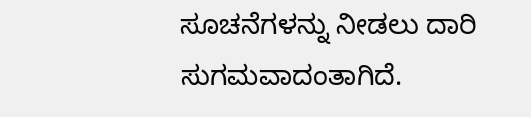ಸೂಚನೆಗಳನ್ನು ನೀಡಲು ದಾರಿ ಸುಗಮವಾದಂತಾಗಿದೆ.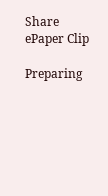Share ePaper Clip

Preparing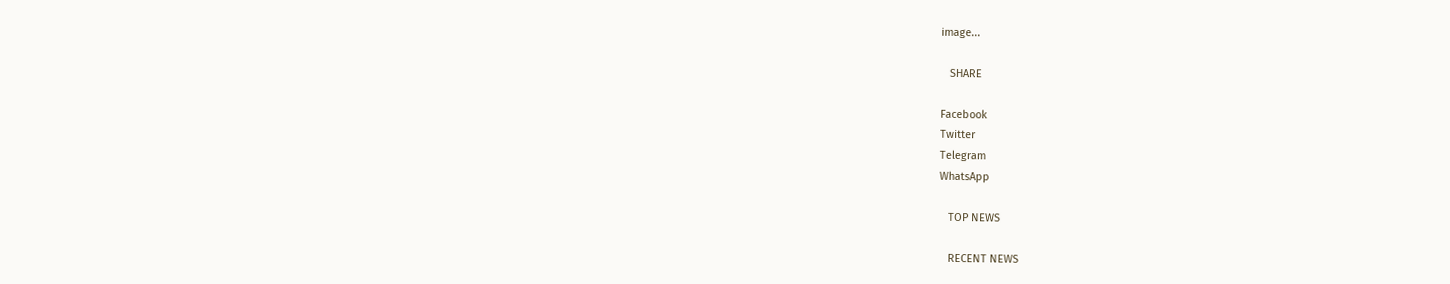image...

   SHARE

Facebook
Twitter
Telegram
WhatsApp

   TOP NEWS

   RECENT NEWS